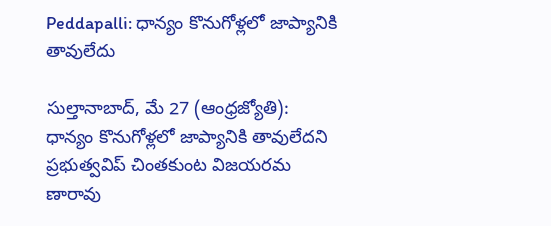Peddapalli: ధాన్యం కొనుగోళ్లలో జాప్యానికి తావులేదు

సుల్తానాబాద్‌, మే 27 (ఆంధ్రజ్యోతి): ధాన్యం కొనుగోళ్లలో జాప్యానికి తావులేదని ప్రభుత్వవిప్‌ చింతకుంట విజయరమ ణారావు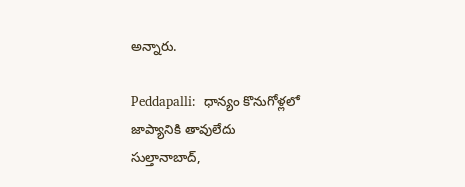అన్నారు.

Peddapalli:  ధాన్యం కొనుగోళ్లలో జాప్యానికి తావులేదు
సుల్తానాబాద్‌,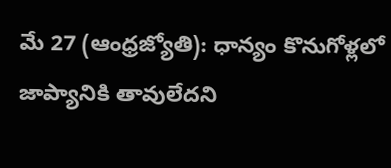మే 27 (ఆంధ్రజ్యోతి): ధాన్యం కొనుగోళ్లలో జాప్యానికి తావులేదని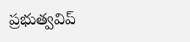ప్రభుత్వవిప్‌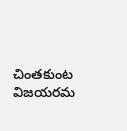చింతకుంట విజయరమ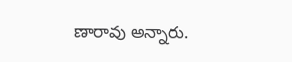ణారావు అన్నారు.